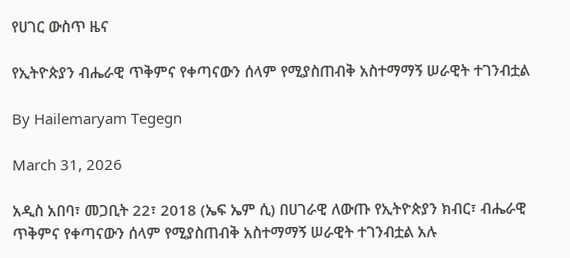የሀገር ውስጥ ዜና

የኢትዮጵያን ብሔራዊ ጥቅምና የቀጣናውን ሰላም የሚያስጠብቅ አስተማማኝ ሠራዊት ተገንብቷል

By Hailemaryam Tegegn

March 31, 2026

አዲስ አበባ፣ መጋቢት 22፣ 2018 (ኤፍ ኤም ሲ) በሀገራዊ ለውጡ የኢትዮጵያን ክብር፣ ብሔራዊ ጥቅምና የቀጣናውን ሰላም የሚያስጠብቅ አስተማማኝ ሠራዊት ተገንብቷል አሉ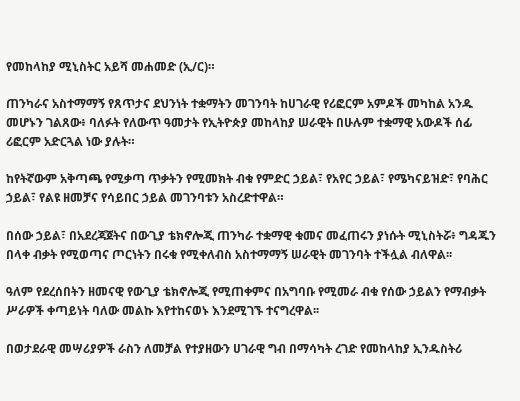የመከላከያ ሚኒስትር አይሻ መሐመድ (ኢ/ር)።

ጠንካራና አስተማማኝ የጸጥታና ደህንነት ተቋማትን መገንባት ከሀገራዊ የሪፎርም አምዶች መካከል አንዱ መሆኑን ገልጸው፥ ባለፉት የለውጥ ዓመታት የኢትዮጵያ መከላከያ ሠራዊት በሁሉም ተቋማዊ አውዶች ሰፊ ሪፎርም አድርጓል ነው ያሉት።

ከየትኛውም አቅጣጫ የሚቃጣ ጥቃትን የሚመክት ብቁ የምድር ኃይል፣ የአየር ኃይል፣ የሜካናይዝድ፣ የባሕር ኃይል፣ የልዩ ዘመቻና የሳይበር ኃይል መገንባቱን አስረድተዋል።

በሰው ኃይል፣ በአደረጃጀትና በውጊያ ቴክኖሎጂ ጠንካራ ተቋማዊ ቁመና መፈጠሩን ያነሱት ሚኒስትሯ፥ ግዳጁን በላቀ ብቃት የሚወጣና ጦርነትን በሩቁ የሚቀለብስ አስተማማኝ ሠራዊት መገንባት ተችሏል ብለዋል፡፡

ዓለም የደረሰበትን ዘመናዊ የውጊያ ቴክኖሎጂ የሚጠቀምና በአግባቡ የሚመራ ብቁ የሰው ኃይልን የማብቃት ሥራዎች ቀጣይነት ባለው መልኩ እየተከናወኑ እንደሚገኙ ተናግረዋል፡፡

በወታደራዊ መሣሪያዎች ራስን ለመቻል የተያዘውን ሀገራዊ ግብ በማሳካት ረገድ የመከላከያ ኢንዱስትሪ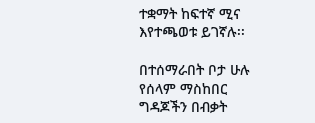ተቋማት ከፍተኛ ሚና እየተጫወቱ ይገኛሉ፡፡

በተሰማራበት ቦታ ሁሉ የሰላም ማስከበር ግዳጆችን በብቃት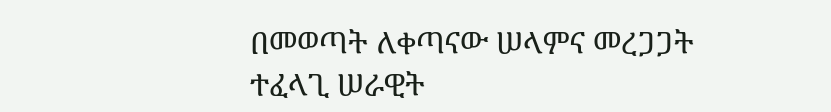በመወጣት ለቀጣናው ሠላምና መረጋጋት ተፈላጊ ሠራዊት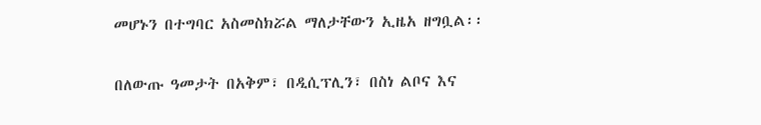መሆኑን በተግባር አስመስክሯል ማለታቸውን ኢዜአ ዘግቧል፡፡

በለውጡ ዓመታት በአቅም፣ በዲሲፕሊን፣ በስነ ልቦና እና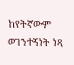ከየትኛውም ወገንተኝነት ነጻ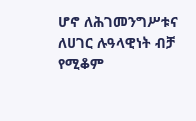ሆኖ ለሕገመንግሥቱና ለሀገር ሉዓላዊነት ብቻ የሚቆም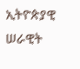ኢትዮጵያዊ ሠራዊት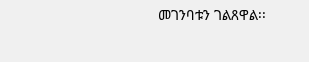መገንባቱን ገልጸዋል፡፡